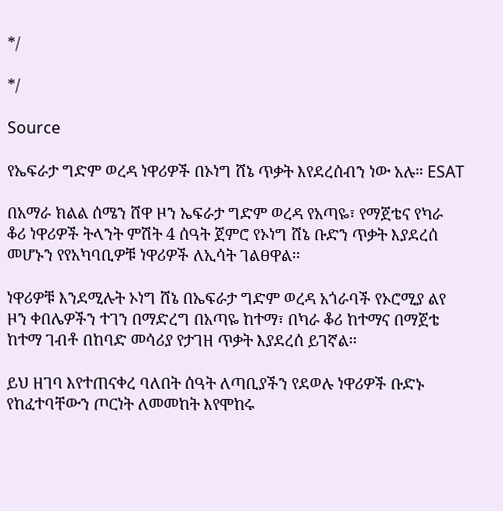*/

*/

Source

የኤፍራታ ግድም ወረዳ ነዋሪዎች በኦነግ ሸኔ ጥቃት እየደረሰብን ነው አሉ። ESAT

በአማራ ክልል ሰሜን ሸዋ ዞን ኤፍራታ ግድም ወረዳ የአጣዬ፣ የማጀቴና የካራ ቆሪ ነዋሪዎች ትላንት ምሽት 4 ሰዓት ጀምሮ የኦነግ ሸኔ ቡድን ጥቃት እያደረሰ መሆኑን የየአካባቢዎቹ ነዋሪዎች ለኢሳት ገልፀዋል፡፡

ነዋሪዎቹ እንደሚሉት ኦነግ ሸኔ በኤፍራታ ግድም ወረዳ አጎራባች የኦሮሚያ ልየ ዞን ቀበሌዎችን ተገን በማድረግ በአጣዬ ከተማ፣ በካራ ቆሪ ከተማና በማጀቴ ከተማ ገብቶ በከባድ መሳሪያ የታገዘ ጥቃት እያደረሰ ይገኛል፡፡

ይህ ዘገባ እየተጠናቀረ ባለበት ሰዓት ለጣቢያችን የደወሉ ነዋሪዎች ቡድኑ የከፈተባቸውን ጦርነት ለመመከት እየሞከሩ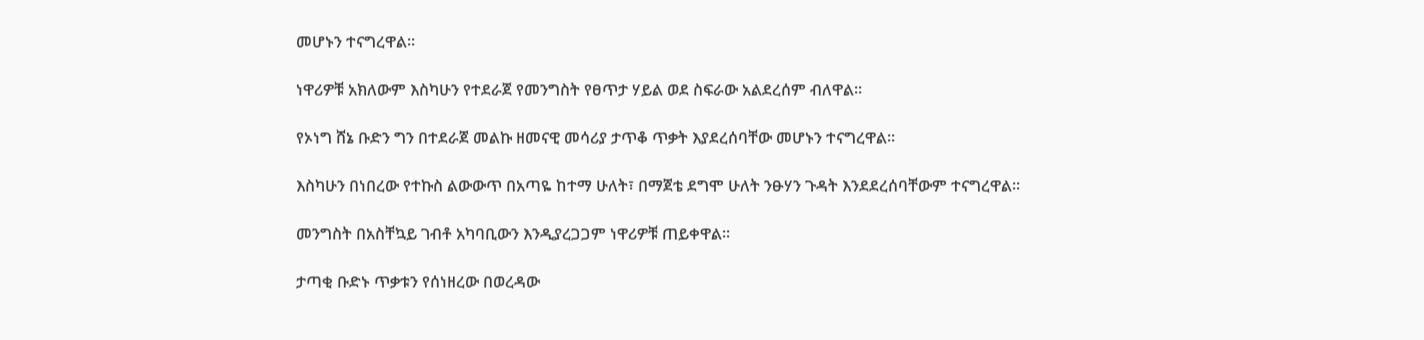መሆኑን ተናግረዋል፡፡

ነዋሪዎቹ አክለውም እስካሁን የተደራጀ የመንግስት የፀጥታ ሃይል ወደ ስፍራው አልደረሰም ብለዋል፡፡

የኦነግ ሸኔ ቡድን ግን በተደራጀ መልኩ ዘመናዊ መሳሪያ ታጥቆ ጥቃት እያደረሰባቸው መሆኑን ተናግረዋል፡፡

እስካሁን በነበረው የተኩስ ልውውጥ በአጣዬ ከተማ ሁለት፣ በማጀቴ ደግሞ ሁለት ንፁሃን ጉዳት እንደደረሰባቸውም ተናግረዋል፡፡

መንግስት በአስቸኳይ ገብቶ አካባቢውን እንዲያረጋጋም ነዋሪዎቹ ጠይቀዋል፡፡

ታጣቂ ቡድኑ ጥቃቱን የሰነዘረው በወረዳው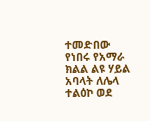ተመድበው የነበሩ የአማራ ክልል ልዩ ሃይል አባላት ለሌላ ተልዕኮ ወደ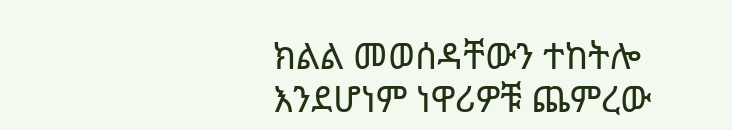ክልል መወሰዳቸውን ተከትሎ እንደሆነም ነዋሪዎቹ ጨምረው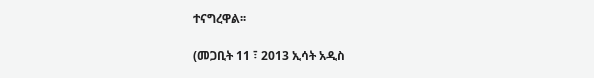ተናግረዋል፡፡

(መጋቢት 11 ፣ 2013 ኢሳት አዲስ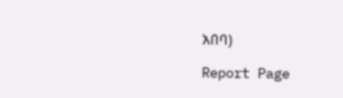አበባ)

Report Page